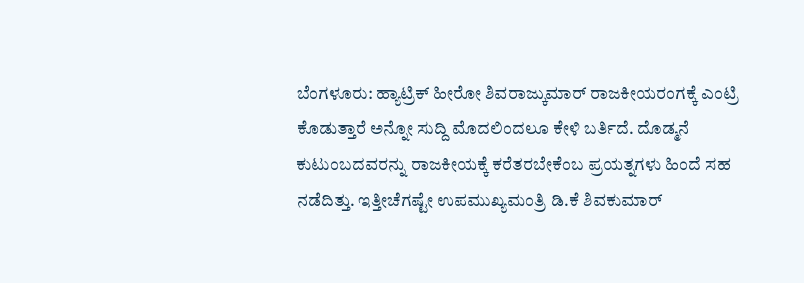ಬೆಂಗಳೂರು: ಹ್ಯಾಟ್ರಿಕ್ ಹೀರೋ ಶಿವರಾಜ್ಕುಮಾರ್ ರಾಜಕೀಯರಂಗಕ್ಕೆ ಎಂಟ್ರಿ ಕೊಡುತ್ತಾರೆ ಅನ್ನೋ ಸುದ್ದಿ ಮೊದಲಿಂದಲೂ ಕೇಳಿ ಬರ್ತಿದೆ. ದೊಡ್ಮನೆ ಕುಟುಂಬದವರನ್ನು ರಾಜಕೀಯಕ್ಕೆ ಕರೆತರಬೇಕೆಂಬ ಪ್ರಯತ್ನಗಳು ಹಿಂದೆ ಸಹ ನಡೆದಿತ್ತು. ಇತ್ತೀಚೆಗಷ್ಟೇ ಉಪಮುಖ್ಯಮಂತ್ರಿ ಡಿ.ಕೆ ಶಿವಕುಮಾರ್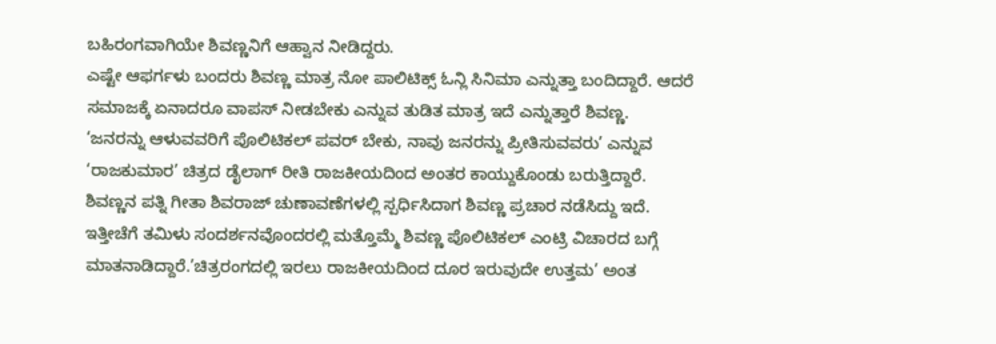ಬಹಿರಂಗವಾಗಿಯೇ ಶಿವಣ್ಣನಿಗೆ ಆಹ್ವಾನ ನೀಡಿದ್ದರು.
ಎಷ್ಟೇ ಆಫರ್ಗಳು ಬಂದರು ಶಿವಣ್ಣ ಮಾತ್ರ ನೋ ಪಾಲಿಟಿಕ್ಸ್ ಓನ್ಲಿ ಸಿನಿಮಾ ಎನ್ನುತ್ತಾ ಬಂದಿದ್ದಾರೆ. ಆದರೆ ಸಮಾಜಕ್ಕೆ ಏನಾದರೂ ವಾಪಸ್ ನೀಡಬೇಕು ಎನ್ನುವ ತುಡಿತ ಮಾತ್ರ ಇದೆ ಎನ್ನುತ್ತಾರೆ ಶಿವಣ್ಣ.
‘ಜನರನ್ನು ಆಳುವವರಿಗೆ ಪೊಲಿಟಿಕಲ್ ಪವರ್ ಬೇಕು, ನಾವು ಜನರನ್ನು ಪ್ರೀತಿಸುವವರು’ ಎನ್ನುವ ‘ರಾಜಕುಮಾರ’ ಚಿತ್ರದ ಡೈಲಾಗ್ ರೀತಿ ರಾಜಕೀಯದಿಂದ ಅಂತರ ಕಾಯ್ದುಕೊಂಡು ಬರುತ್ತಿದ್ದಾರೆ.
ಶಿವಣ್ಣನ ಪತ್ನಿ ಗೀತಾ ಶಿವರಾಜ್ ಚುಣಾವಣೆಗಳಲ್ಲಿ ಸ್ಪರ್ಧಿಸಿದಾಗ ಶಿವಣ್ಣ ಪ್ರಚಾರ ನಡೆಸಿದ್ದು ಇದೆ. ಇತ್ತೀಚೆಗೆ ತಮಿಳು ಸಂದರ್ಶನವೊಂದರಲ್ಲಿ ಮತ್ತೊಮ್ಮೆ ಶಿವಣ್ಣ ಪೊಲಿಟಿಕಲ್ ಎಂಟ್ರಿ ವಿಚಾರದ ಬಗ್ಗೆ ಮಾತನಾಡಿದ್ದಾರೆ.’ಚಿತ್ರರಂಗದಲ್ಲಿ ಇರಲು ರಾಜಕೀಯದಿಂದ ದೂರ ಇರುವುದೇ ಉತ್ತಮ’ ಅಂತ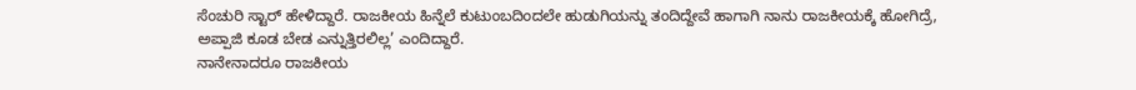ಸೆಂಚುರಿ ಸ್ಟಾರ್ ಹೇಳಿದ್ದಾರೆ. ರಾಜಕೀಯ ಹಿನ್ನೆಲೆ ಕುಟುಂಬದಿಂದಲೇ ಹುಡುಗಿಯನ್ನು ತಂದಿದ್ದೇವೆ ಹಾಗಾಗಿ ನಾನು ರಾಜಕೀಯಕ್ಕೆ ಹೋಗಿದ್ರೆ, ಅಪ್ಪಾಜಿ ಕೂಡ ಬೇಡ ಎನ್ನುತ್ತಿರಲಿಲ್ಲ’ ಎಂದಿದ್ದಾರೆ.
ನಾನೇನಾದರೂ ರಾಜಕೀಯ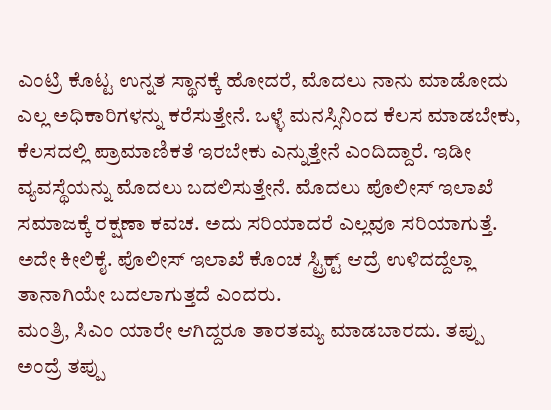ಎಂಟ್ರಿ ಕೊಟ್ಟ ಉನ್ನತ ಸ್ಥಾನಕ್ಕೆ ಹೋದರೆ, ಮೊದಲು ನಾನು ಮಾಡೋದು ಎಲ್ಲ ಅಧಿಕಾರಿಗಳನ್ನು ಕರೆಸುತ್ತೇನೆ. ಒಳ್ಳೆ ಮನಸ್ಸಿನಿಂದ ಕೆಲಸ ಮಾಡಬೇಕು, ಕೆಲಸದಲ್ಲಿ ಪ್ರಾಮಾಣಿಕತೆ ಇರಬೇಕು ಎನ್ನುತ್ತೇನೆ ಎಂದಿದ್ದಾರೆ. ಇಡೀ ವ್ಯವಸ್ಥೆಯನ್ನು ಮೊದಲು ಬದಲಿಸುತ್ತೇನೆ. ಮೊದಲು ಪೊಲೀಸ್ ಇಲಾಖೆ ಸಮಾಜಕ್ಕೆ ರಕ್ಷಣಾ ಕವಚ. ಅದು ಸರಿಯಾದರೆ ಎಲ್ಲವೂ ಸರಿಯಾಗುತ್ತೆ. ಅದೇ ಕೀಲಿಕೈ. ಪೊಲೀಸ್ ಇಲಾಖೆ ಕೊಂಚ ಸ್ಟ್ರಿಕ್ಟ್ ಆದ್ರೆ ಉಳಿದದ್ದೆಲ್ಲಾ ತಾನಾಗಿಯೇ ಬದಲಾಗುತ್ತದೆ ಎಂದರು.
ಮಂತ್ರಿ, ಸಿಎಂ ಯಾರೇ ಆಗಿದ್ದರೂ ತಾರತಮ್ಯ ಮಾಡಬಾರದು. ತಪ್ಪು ಅಂದ್ರೆ ತಪ್ಪು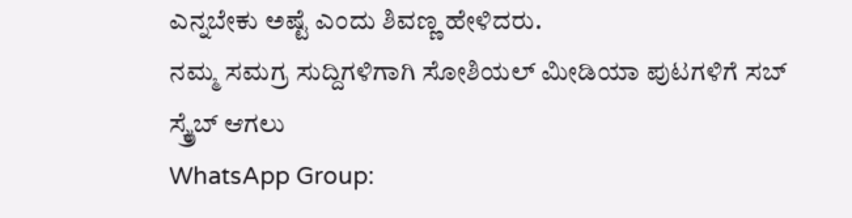ಎನ್ನಬೇಕು ಅಷ್ಟೆ ಎಂದು ಶಿವಣ್ಣ ಹೇಳಿದರು.
ನಮ್ಮ ಸಮಗ್ರ ಸುದ್ದಿಗಳಿಗಾಗಿ ಸೋಶಿಯಲ್ ಮೀಡಿಯಾ ಪುಟಗಳಿಗೆ ಸಬ್ ಸ್ಕ್ರೈಬ್ ಆಗಲು
WhatsApp Group: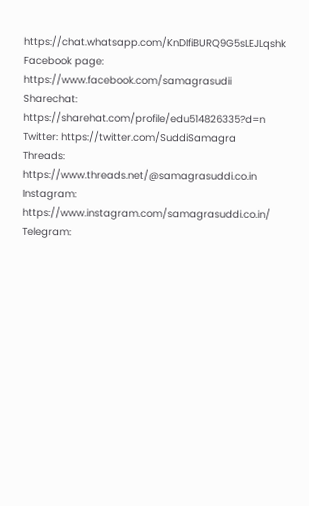https://chat.whatsapp.com/KnDIfiBURQ9G5sLEJLqshk
Facebook page: https://www.facebook.com/samagrasudii
Sharechat: https://sharehat.com/profile/edu514826335?d=n
Twitter: https://twitter.com/SuddiSamagra
Threads: https://www.threads.net/@samagrasuddi.co.in
Instagram: https://www.instagram.com/samagrasuddi.co.in/
Telegram: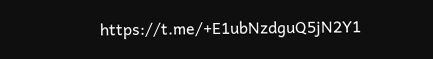https://t.me/+E1ubNzdguQ5jN2Y1